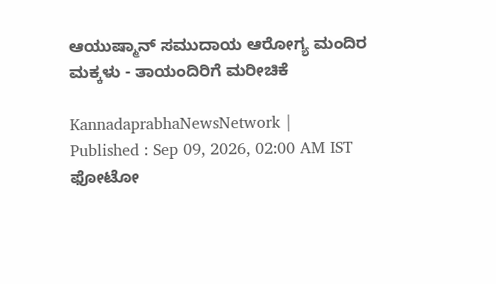ಆಯುಷ್ಮಾನ್ ಸಮುದಾಯ ಆರೋಗ್ಯ ಮಂದಿರ ಮಕ್ಕಳು - ತಾಯಂದಿರಿಗೆ ಮರೀಚಿಕೆ

KannadaprabhaNewsNetwork |
Published : Sep 09, 2026, 02:00 AM IST
ಫೋಟೋ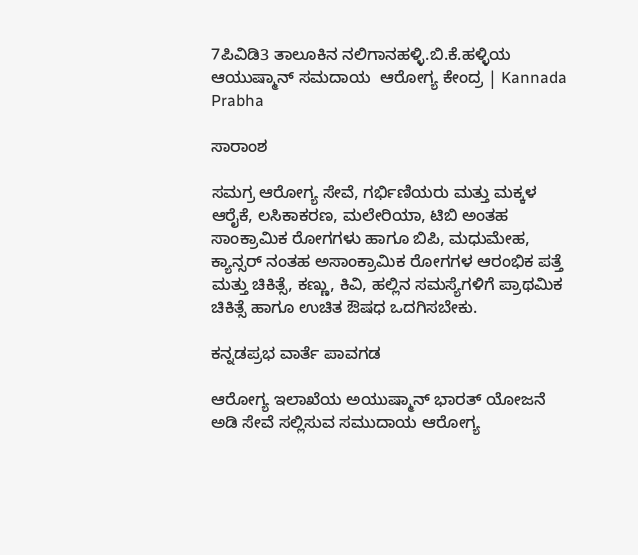7ಪಿವಿಡಿ3 ತಾಲೂಕಿನ ನಲಿಗಾನಹಳ್ಳಿ.ಬಿ.ಕೆ.ಹಳ್ಳಿಯ ಆಯುಷ್ಮಾನ್‌ ಸಮದಾಯ  ಆರೋಗ್ಯ ಕೇಂದ್ರ | Kannada Prabha

ಸಾರಾಂಶ

ಸಮಗ್ರ ಆರೋಗ್ಯ ಸೇವೆ, ಗರ್ಭಿಣಿಯರು ಮತ್ತು ಮಕ್ಕಳ ಆರೈಕೆ, ಲಸಿಕಾಕರಣ, ಮಲೇರಿಯಾ, ಟಿಬಿ ಅಂತಹ ಸಾಂಕ್ರಾಮಿಕ ರೋಗಗಳು ಹಾಗೂ ಬಿಪಿ, ಮಧುಮೇಹ, ಕ್ಯಾನ್ಸರ್ ನಂತಹ ಅಸಾಂಕ್ರಾಮಿಕ ರೋಗಗಳ ಆರಂಭಿಕ ಪತ್ತೆ ಮತ್ತು ಚಿಕಿತ್ಸೆ, ಕಣ್ಣು, ಕಿವಿ, ಹಲ್ಲಿನ ಸಮಸ್ಯೆಗಳಿಗೆ ಪ್ರಾಥಮಿಕ ಚಿಕಿತ್ಸೆ ಹಾಗೂ ಉಚಿತ ಔಷಧ ಒದಗಿಸಬೇಕು.

ಕನ್ನಡಪ್ರಭ ವಾರ್ತೆ ಪಾವಗಡ

ಆರೋಗ್ಯ ಇಲಾಖೆಯ ಅಯುಷ್ಮಾನ್‌ ಭಾರತ್‌ ಯೋಜನೆ ಅಡಿ ಸೇವೆ ಸಲ್ಲಿಸುವ ಸಮುದಾಯ ಆರೋಗ್ಯ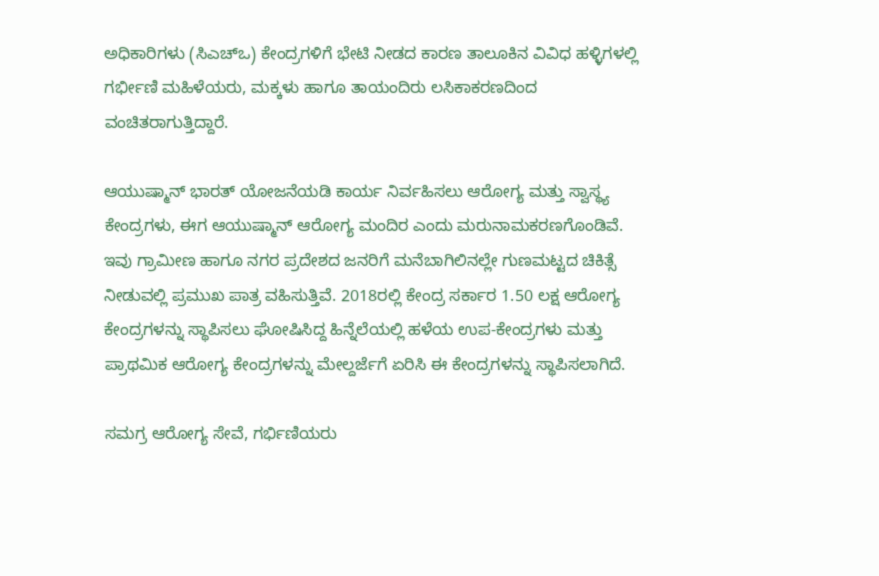ಅಧಿಕಾರಿಗಳು (ಸಿಎಚ್‌ಒ) ಕೇಂದ್ರಗಳಿಗೆ ಭೇಟಿ ನೀಡದ ಕಾರಣ ತಾಲೂಕಿನ ವಿವಿಧ ಹಳ್ಳಿಗಳಲ್ಲಿ ಗರ್ಭೀಣಿ ಮಹಿಳೆಯರು, ಮಕ್ಕಳು ಹಾಗೂ ತಾಯಂದಿರು ಲಸಿಕಾಕರಣದಿಂದ ವಂಚಿತರಾಗುತ್ತಿದ್ದಾರೆ.

ಆಯುಷ್ಮಾನ್ ಭಾರತ್ ಯೋಜನೆಯಡಿ ಕಾರ್ಯ ನಿರ್ವಹಿಸಲು ಆರೋಗ್ಯ ಮತ್ತು ಸ್ವಾಸ್ಥ್ಯ ಕೇಂದ್ರಗಳು, ಈಗ ಆಯುಷ್ಮಾನ್ ಆರೋಗ್ಯ ಮಂದಿರ ಎಂದು ಮರುನಾಮಕರಣಗೊಂಡಿವೆ. ಇವು ಗ್ರಾಮೀಣ ಹಾಗೂ ನಗರ ಪ್ರದೇಶದ ಜನರಿಗೆ ಮನೆಬಾಗಿಲಿನಲ್ಲೇ ಗುಣಮಟ್ಟದ ಚಿಕಿತ್ಸೆ ನೀಡುವಲ್ಲಿ ಪ್ರಮುಖ ಪಾತ್ರ ವಹಿಸುತ್ತಿವೆ. 2018ರಲ್ಲಿ ಕೇಂದ್ರ ಸರ್ಕಾರ 1.50 ಲಕ್ಷ ಆರೋಗ್ಯ ಕೇಂದ್ರಗಳನ್ನು ಸ್ಥಾಪಿಸಲು ಘೋಷಿಸಿದ್ದ ಹಿನ್ನೆಲೆಯಲ್ಲಿ ಹಳೆಯ ಉಪ-ಕೇಂದ್ರಗಳು ಮತ್ತು ಪ್ರಾಥಮಿಕ ಆರೋಗ್ಯ ಕೇಂದ್ರಗಳನ್ನು ಮೇಲ್ದರ್ಜೆಗೆ ಏರಿಸಿ ಈ ಕೇಂದ್ರಗಳನ್ನು ಸ್ಥಾಪಿಸಲಾಗಿದೆ.

ಸಮಗ್ರ ಆರೋಗ್ಯ ಸೇವೆ, ಗರ್ಭಿಣಿಯರು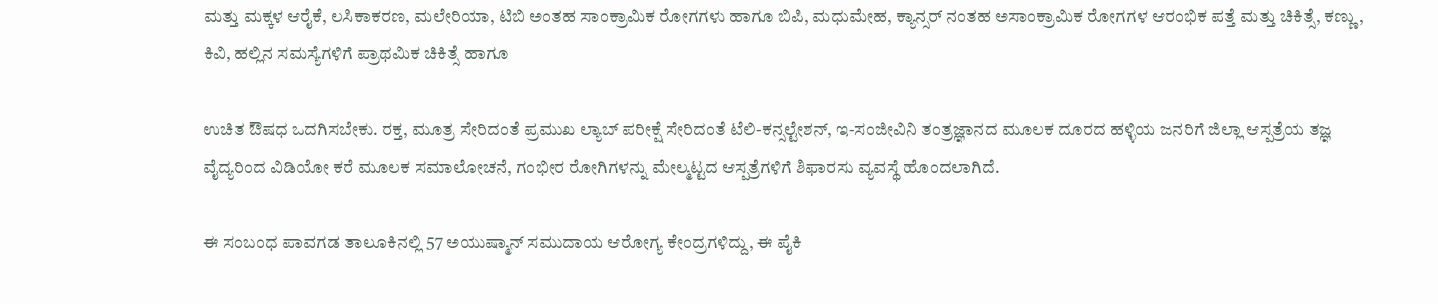ಮತ್ತು ಮಕ್ಕಳ ಆರೈಕೆ, ಲಸಿಕಾಕರಣ, ಮಲೇರಿಯಾ, ಟಿಬಿ ಅಂತಹ ಸಾಂಕ್ರಾಮಿಕ ರೋಗಗಳು ಹಾಗೂ ಬಿಪಿ, ಮಧುಮೇಹ, ಕ್ಯಾನ್ಸರ್ ನಂತಹ ಅಸಾಂಕ್ರಾಮಿಕ ರೋಗಗಳ ಆರಂಭಿಕ ಪತ್ತೆ ಮತ್ತು ಚಿಕಿತ್ಸೆ, ಕಣ್ಣು, ಕಿವಿ, ಹಲ್ಲಿನ ಸಮಸ್ಯೆಗಳಿಗೆ ಪ್ರಾಥಮಿಕ ಚಿಕಿತ್ಸೆ ಹಾಗೂ

ಉಚಿತ ಔಷಧ ಒದಗಿಸಬೇಕು. ರಕ್ತ, ಮೂತ್ರ ಸೇರಿದಂತೆ ಪ್ರಮುಖ ಲ್ಯಾಬ್ ಪರೀಕ್ಷೆ ಸೇರಿದಂತೆ ಟೆಲಿ-ಕನ್ಸಲ್ಟೇಶನ್, ಇ-ಸಂಜೀವಿನಿ ತಂತ್ರಜ್ಞಾನದ ಮೂಲಕ ದೂರದ ಹಳ್ಳಿಯ ಜನರಿಗೆ ಜಿಲ್ಲಾ ಆಸ್ಪತ್ರೆಯ ತಜ್ಞ ವೈದ್ಯರಿಂದ ವಿಡಿಯೋ ಕರೆ ಮೂಲಕ ಸಮಾಲೋಚನೆ, ಗಂಭೀರ ರೋಗಿಗಳನ್ನು ಮೇಲ್ಮಟ್ಟದ ಆಸ್ಪತ್ರೆಗಳಿಗೆ ಶಿಫಾರಸು ವ್ಯವಸ್ಥೆ ಹೊಂದಲಾಗಿದೆ.

ಈ ಸಂಬಂಧ ಪಾವಗಡ ತಾಲೂಕಿನಲ್ಲಿ 57 ಅಯುಷ್ಮಾನ್‌ ಸಮುದಾಯ ಆರೋಗ್ಯ ಕೇಂದ್ರಗಳಿದ್ದು, ಈ ಪೈಕಿ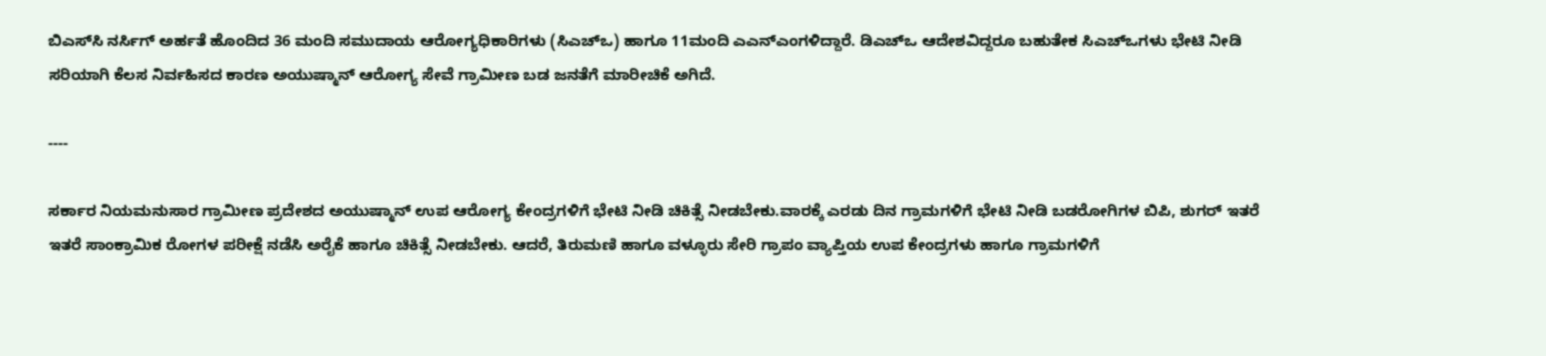ಬಿಎಸ್‌ಸಿ ನರ್ಸಿಗ್‌ ಅರ್ಹತೆ ಹೊಂದಿದ 36 ಮಂದಿ ಸಮುದಾಯ ಆರೋಗ್ಯಧಿಕಾರಿಗಳು (ಸಿಎಚ್‌ಒ) ಹಾಗೂ 11ಮಂದಿ ಎಎನ್‌ಎಂಗಳಿದ್ದಾರೆ. ಡಿಎಚ್ಒ ಆದೇಶವಿದ್ದರೂ ಬಹುತೇಕ ಸಿಎಚ್‌ಒಗಳು ಭೇಟಿ ನೀಡಿ ಸರಿಯಾಗಿ ಕೆಲಸ ನಿರ್ವಹಿಸದ ಕಾರಣ ಅಯುಷ್ಮಾನ್‌ ಆರೋಗ್ಯ ಸೇವೆ ಗ್ರಾಮೀಣ ಬಡ ಜನತೆಗೆ ಮಾರೀಚಿಕೆ ಅಗಿದೆ.

----

ಸರ್ಕಾರ ನಿಯಮನುಸಾರ ಗ್ರಾಮೀಣ ಪ್ರದೇಶದ ಅಯುಷ್ಮಾನ್‌ ಉಪ ಆರೋಗ್ಯ ಕೇಂದ್ರಗಳಿಗೆ ಭೇಟಿ ನೀಡಿ ಚಿಕಿತ್ಸೆ ನೀಡಬೇಕು.ವಾರಕ್ಕೆ ಎರಡು ದಿನ ಗ್ರಾಮಗಳಿಗೆ ಭೇಟಿ ನೀಡಿ ಬಡರೋಗಿಗಳ ಬಿಪಿ, ಶುಗರ್‌ ಇತರೆ ಇತರೆ ಸಾಂಕ್ರಾಮಿಕ ರೋಗಳ ಪರೀಕ್ಷೆ ನಡೆಸಿ ಅರೈಕೆ ಹಾಗೂ ಚಿಕಿತ್ಸೆ ನೀಡಬೇಕು. ಆದರೆ, ತಿರುಮಣಿ ಹಾಗೂ ವಳ್ಳೂರು ಸೇರಿ ಗ್ರಾಪಂ ವ್ಯಾಪ್ತಿಯ ಉಪ ಕೇಂದ್ರಗಳು ಹಾಗೂ ಗ್ರಾಮಗಳಿಗೆ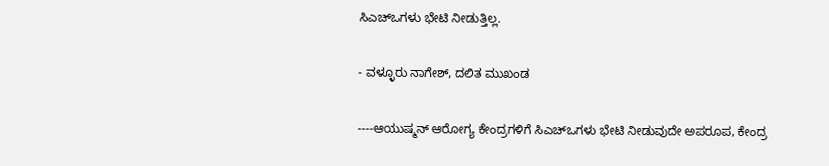ಸಿಎಚ್ಒಗಳು ಭೇಟಿ ನೀಡುತ್ತಿಲ್ಲ.

- ವಳ್ಳೂರು ನಾಗೇಶ್‌, ದಲಿತ ಮುಖಂಡ

----ಆಯುಷ್ಮನ್‌ ಆರೋಗ್ಯ ಕೇಂದ್ರಗಳಿಗೆ ಸಿಎಚ್‌ಒಗಳು ಭೇಟಿ ನೀಡುವುದೇ ಅಪರೂಪ, ಕೇಂದ್ರ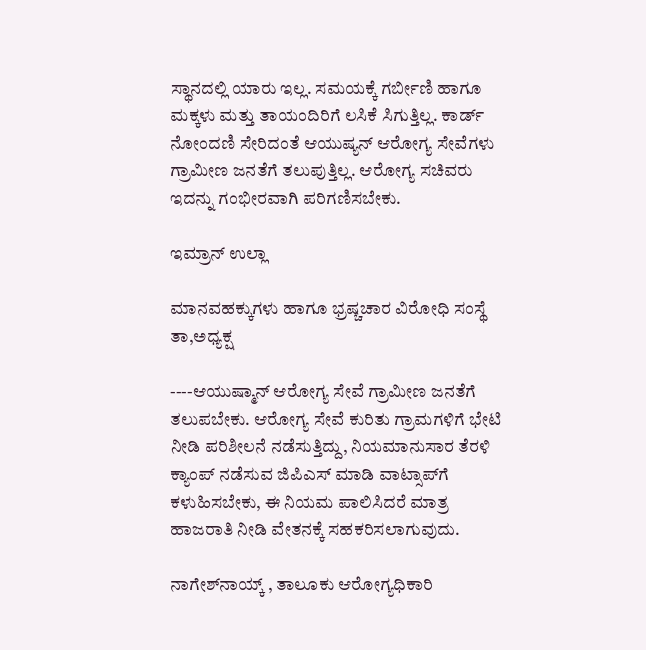ಸ್ಥಾನದಲ್ಲಿ ಯಾರು ಇಲ್ಲ. ಸಮಯಕ್ಕೆ ಗರ್ಬೀಣಿ ಹಾಗೂ ಮಕ್ಕಳು ಮತ್ತು ತಾಯಂದಿರಿಗೆ ಲಸಿಕೆ ಸಿಗುತ್ತಿಲ್ಲ. ಕಾರ್ಡ್‌ ನೋಂದಣಿ ಸೇರಿದಂತೆ ಆಯುಷ್ಯನ್‌ ಆರೋಗ್ಯ ಸೇವೆಗಳು ಗ್ರಾಮೀಣ ಜನತೆಗೆ ತಲುಪುತ್ತಿಲ್ಲ. ಆರೋಗ್ಯ ಸಚಿವರು ಇದನ್ನು ಗಂಭೀರವಾಗಿ ಪರಿಗಣಿಸಬೇಕು.

ಇಮ್ರಾನ್‌ ಉಲ್ಲಾ

ಮಾನವಹಕ್ಕುಗಳು ಹಾಗೂ ಭ್ರಷ್ಚಚಾರ ವಿರೋಧಿ ಸಂಸ್ಥೆ ತಾ,ಅಧ್ಯಕ್ಷ

----ಆಯುಷ್ಮಾನ್‌ ಆರೋಗ್ಯ ಸೇವೆ ಗ್ರಾಮೀಣ ಜನತೆಗೆ ತಲುಪಬೇಕು. ಆರೋಗ್ಯ ಸೇವೆ ಕುರಿತು ಗ್ರಾಮಗಳಿಗೆ ಭೇಟಿ ನೀಡಿ ಪರಿಶೀಲನೆ ನಡೆಸುತ್ತಿದ್ದು, ನಿಯಮಾನುಸಾರ ತೆರಳಿ ಕ್ಯಾಂಪ್‌ ನಡೆಸುವ ಜಿಪಿಎಸ್‌ ಮಾಡಿ ವಾಟ್ಸಾಪ್‌ಗೆ ಕಳುಹಿಸಬೇಕು, ಈ ನಿಯಮ ಪಾಲಿಸಿದರೆ ಮಾತ್ರ ಹಾಜರಾತಿ ನೀಡಿ ವೇತನಕ್ಕೆ ಸಹಕರಿಸಲಾಗುವುದು.

ನಾಗೇಶ್‌ನಾಯ್ಕ್‌ , ತಾಲೂಕು ಆರೋಗ್ಯಧಿಕಾರಿ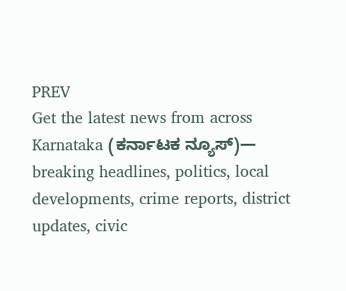PREV
Get the latest news from across Karnataka (ಕರ್ನಾಟಕ ನ್ಯೂಸ್)— breaking headlines, politics, local developments, crime reports, district updates, civic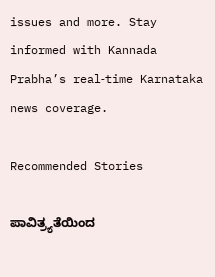issues and more. Stay informed with Kannada Prabha’s real‑time Karnataka news coverage.

Recommended Stories

ಪಾವಿತ್ರ್ಯತೆಯಿಂದ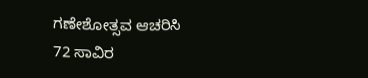ಗಣೇಶೋತ್ಸವ ಆಚರಿಸಿ
72 ಸಾವಿರ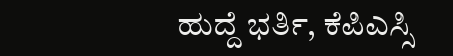ಹುದ್ದೆ ಭರ್ತಿ, ಕೆಪಿಎಸ್ಸಿ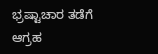ಭ್ರಷ್ಟಾಚಾರ ತಡೆಗೆ ಆಗ್ರಹ